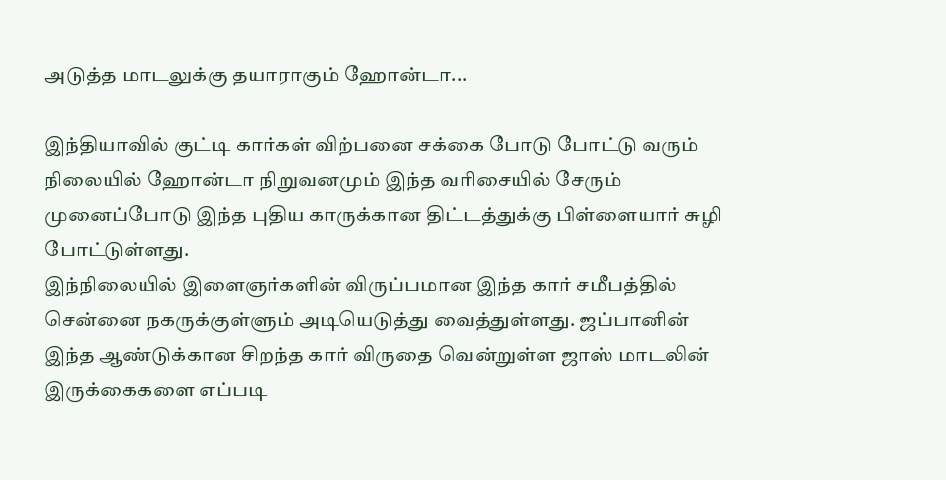அடுத்த மாடலுக்கு தயாராகும் ஹோன்டா...

இந்தியாவில் குட்டி கார்கள் விற்பனை சக்கை போடு போட்டு வரும் நிலையில் ஹோன்டா நிறுவனமும் இந்த வரிசையில் சேரும் முனைப்போடு இந்த புதிய காருக்கான திட்டத்துக்கு பிள்ளையார் சுழி போட்டுள்ளது.
இந்நிலையில் இளைஞர்களின் விருப்பமான இந்த கார் சமீபத்தில் சென்னை நகருக்குள்ளும் அடியெடுத்து வைத்துள்ளது. ஜப்பானின் இந்த ஆண்டுக்கான சிறந்த கார் விருதை வென்றுள்ள ஜாஸ் மாடலின் இருக்கைகளை எப்படி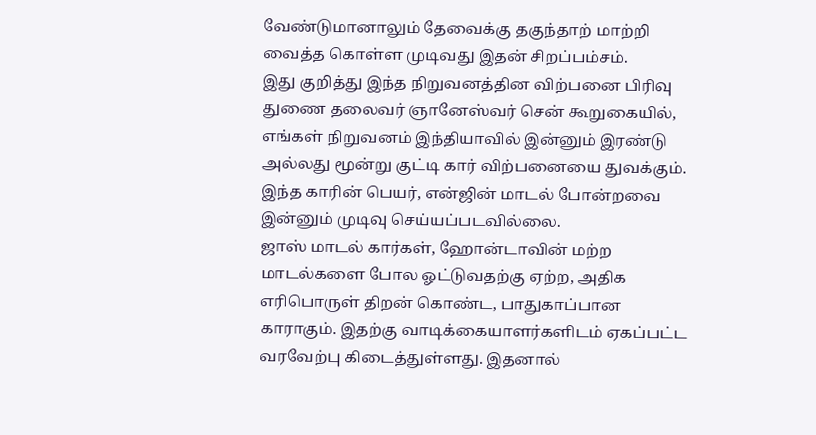வேண்டுமானாலும் தேவைக்கு தகுந்தாற் மாற்றி வைத்த கொள்ள முடிவது இதன் சிறப்பம்சம்.
இது குறித்து இந்த நிறுவனத்தின விற்பனை பிரிவு துணை தலைவர் ஞானேஸ்வர் சென் கூறுகையில்,
எங்கள் நிறுவனம் இந்தியாவில் இன்னும் இரண்டு அல்லது மூன்று குட்டி கார் விற்பனையை துவக்கும். இந்த காரின் பெயர், என்ஜின் மாடல் போன்றவை இன்னும் முடிவு செய்யப்படவில்லை.
ஜாஸ் மாடல் கார்கள், ஹோன்டாவின் மற்ற மாடல்களை போல ஓட்டுவதற்கு ஏற்ற, அதிக எரிபொருள் திறன் கொண்ட, பாதுகாப்பான காராகும். இதற்கு வாடிக்கையாளர்களிடம் ஏகப்பட்ட வரவேற்பு கிடைத்துள்ளது. இதனால்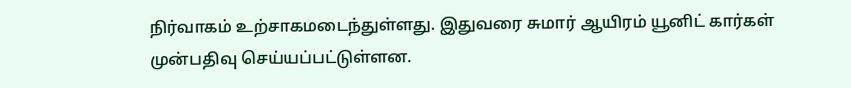நிர்வாகம் உற்சாகமடைந்துள்ளது. இதுவரை சுமார் ஆயிரம் யூனிட் கார்கள் முன்பதிவு செய்யப்பட்டுள்ளன.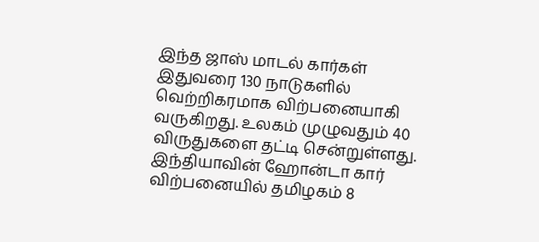இந்த ஜாஸ் மாடல் கார்கள் இதுவரை 130 நாடுகளில் வெற்றிகரமாக விற்பனையாகி வருகிறது. உலகம் முழுவதும் 40 விருதுகளை தட்டி சென்றுள்ளது. இந்தியாவின் ஹோன்டா கார் விற்பனையில் தமிழகம் 8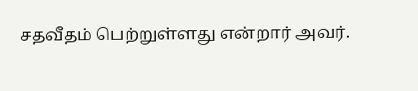சதவீதம் பெற்றுள்ளது என்றார் அவர்.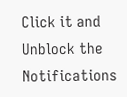Click it and Unblock the Notifications